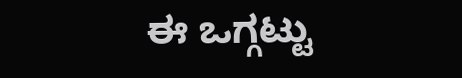ಈ ಒಗ್ಗಟ್ಟು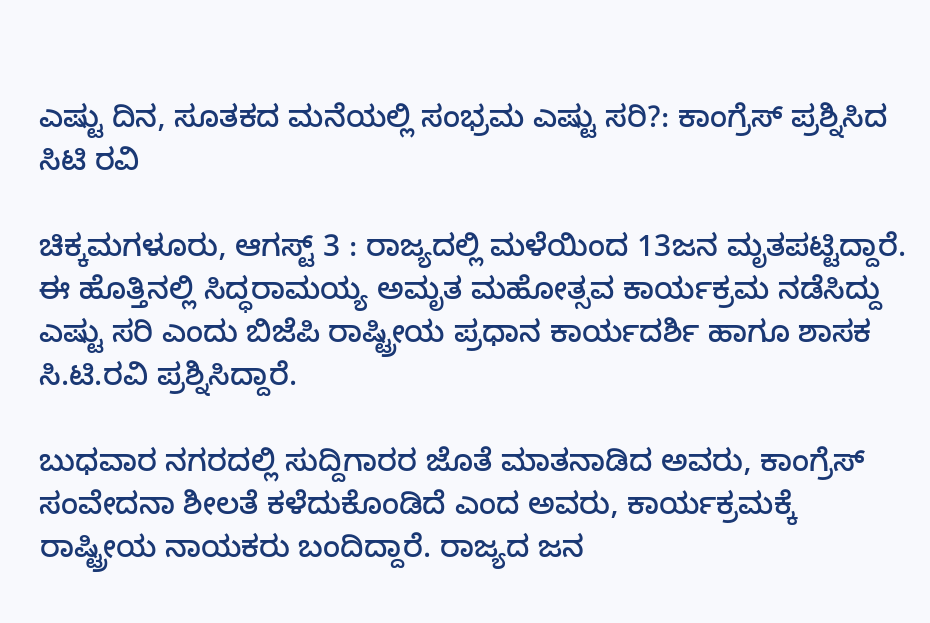ಎಷ್ಟು ದಿನ, ಸೂತಕದ ಮನೆಯಲ್ಲಿ ಸಂಭ್ರಮ ಎಷ್ಟು ಸರಿ?: ಕಾಂಗ್ರೆಸ್ ಪ್ರಶ್ನಿಸಿದ ಸಿಟಿ ರವಿ

ಚಿಕ್ಕಮಗಳೂರು, ಆಗಸ್ಟ್‌ 3 : ರಾಜ್ಯದಲ್ಲಿ ಮಳೆಯಿಂದ 13ಜನ ಮೃತಪಟ್ಟಿದ್ದಾರೆ. ಈ ಹೊತ್ತಿನಲ್ಲಿ ಸಿದ್ಧರಾಮಯ್ಯ ಅಮೃತ ಮಹೋತ್ಸವ ಕಾರ್ಯಕ್ರಮ ನಡೆಸಿದ್ದು ಎಷ್ಟು ಸರಿ ಎಂದು ಬಿಜೆಪಿ ರಾಷ್ಟ್ರೀಯ ಪ್ರಧಾನ ಕಾರ್ಯದರ್ಶಿ ಹಾಗೂ ಶಾಸಕ ಸಿ.ಟಿ.ರವಿ ಪ್ರಶ್ನಿಸಿದ್ದಾರೆ.

ಬುಧವಾರ ನಗರದಲ್ಲಿ ಸುದ್ದಿಗಾರರ ಜೊತೆ ಮಾತನಾಡಿದ ಅವರು, ಕಾಂಗ್ರೆಸ್ ಸಂವೇದನಾ ಶೀಲತೆ ಕಳೆದುಕೊಂಡಿದೆ ಎಂದ ಅವರು, ಕಾರ್ಯಕ್ರಮಕ್ಕೆ ರಾಷ್ಟ್ರೀಯ ನಾಯಕರು ಬಂದಿದ್ದಾರೆ. ರಾಜ್ಯದ ಜನ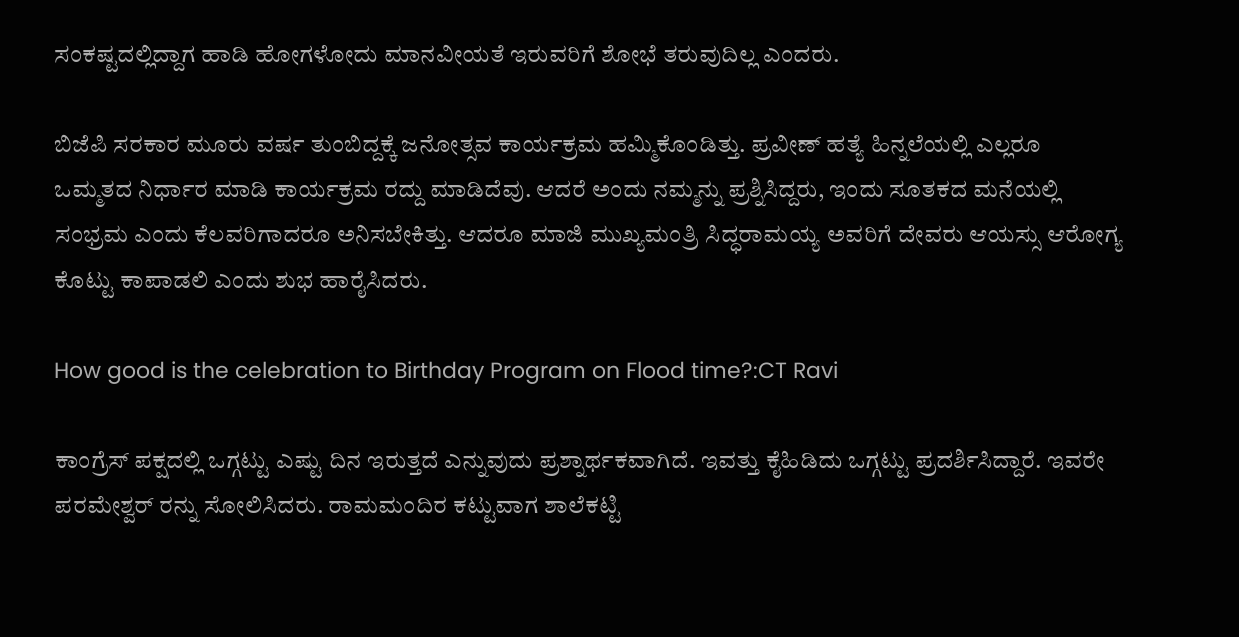ಸಂಕಷ್ಟದಲ್ಲಿದ್ದಾಗ ಹಾಡಿ ಹೋಗಳೋದು ಮಾನವೀಯತೆ ಇರುವರಿಗೆ ಶೋಭೆ ತರುವುದಿಲ್ಲ ಎಂದರು.

ಬಿಜೆಪಿ ಸರಕಾರ ಮೂರು ವರ್ಷ ತುಂಬಿದ್ದಕ್ಕೆ ಜನೋತ್ಸವ ಕಾರ್ಯಕ್ರಮ ಹಮ್ಮಿಕೊಂಡಿತ್ತು. ಪ್ರವೀಣ್ ಹತ್ಯೆ ಹಿನ್ನಲೆಯಲ್ಲಿ ಎಲ್ಲರೂ ಒಮ್ಮತದ ನಿರ್ಧಾರ ಮಾಡಿ ಕಾರ್ಯಕ್ರಮ ರದ್ದು ಮಾಡಿದೆವು. ಆದರೆ ಅಂದು ನಮ್ಮನ್ನು ಪ್ರಶ್ನಿಸಿದ್ದರು, ಇಂದು ಸೂತಕದ ಮನೆಯಲ್ಲಿ ಸಂಭ್ರಮ ಎಂದು ಕೆಲವರಿಗಾದರೂ ಅನಿಸಬೇಕಿತ್ತು. ಆದರೂ ಮಾಜಿ ಮುಖ್ಯಮಂತ್ರಿ ಸಿದ್ಧರಾಮಯ್ಯ ಅವರಿಗೆ ದೇವರು ಆಯಸ್ಸು ಆರೋಗ್ಯ ಕೊಟ್ಟು ಕಾಪಾಡಲಿ ಎಂದು ಶುಭ ಹಾರೈಸಿದರು.

How good is the celebration to Birthday Program on Flood time?:CT Ravi

ಕಾಂಗ್ರೆಸ್‌ ಪಕ್ಷದಲ್ಲಿ ಒಗ್ಗಟ್ಟು ಎಷ್ಟು ದಿನ ಇರುತ್ತದೆ ಎನ್ನುವುದು ಪ್ರಶ್ನಾರ್ಥಕವಾಗಿದೆ. ಇವತ್ತು ಕೈಹಿಡಿದು ಒಗ್ಗಟ್ಟು ಪ್ರದರ್ಶಿಸಿದ್ದಾರೆ. ಇವರೇ ಪರಮೇಶ್ವರ್ ರನ್ನು ಸೋಲಿಸಿದರು. ರಾಮಮಂದಿರ ಕಟ್ಟುವಾಗ ಶಾಲೆಕಟ್ಟಿ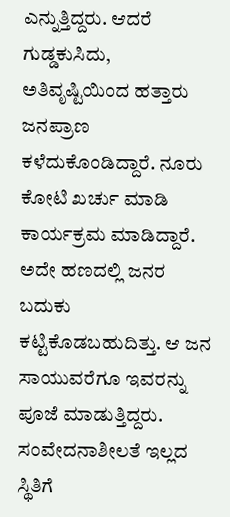ಎನ್ನುತ್ತಿದ್ದರು. ಆದರೆ ಗುಡ್ಡಕುಸಿದು, ಅತಿವೃಷ್ಟಿಯಿಂದ ಹತ್ತಾರು ಜನಪ್ರಾಣ ಕಳೆದುಕೊಂಡಿದ್ದಾರೆ. ನೂರು ಕೋಟಿ ಖರ್ಚು ಮಾಡಿ ಕಾರ್ಯಕ್ರಮ ಮಾಡಿದ್ದಾರೆ. ಅದೇ ಹಣದಲ್ಲಿ ಜನರ ಬದುಕು ಕಟ್ಟಿಕೊಡಬಹುದಿತ್ತು. ಆ ಜನ ಸಾಯುವರೆಗೂ ಇವರನ್ನು ಪೂಜೆ ಮಾಡುತ್ತಿದ್ದರು. ಸಂವೇದನಾಶೀಲತೆ ಇಲ್ಲದ ಸ್ಥಿತಿಗೆ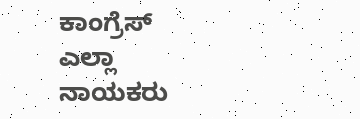ಕಾಂಗ್ರೆಸ್ ಎಲ್ಲಾ ನಾಯಕರು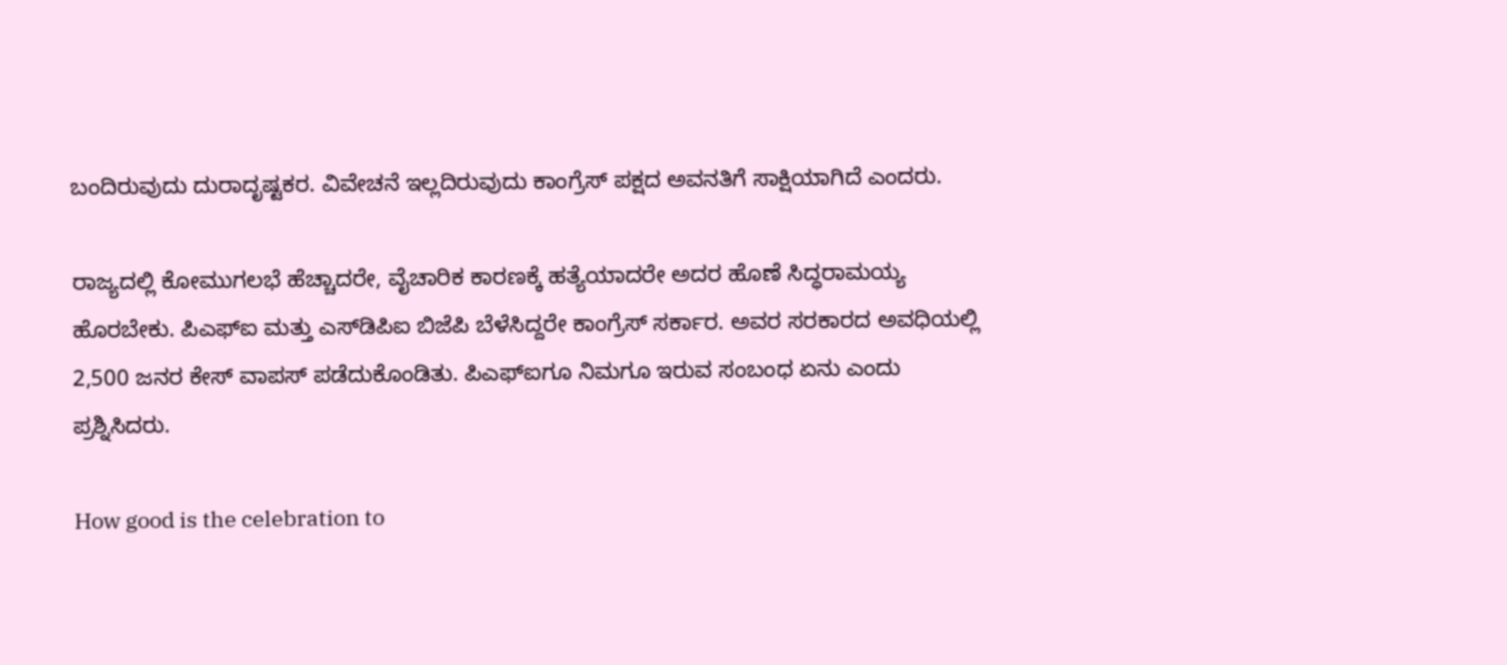ಬಂದಿರುವುದು ದುರಾದೃಷ್ಟಕರ. ವಿವೇಚನೆ ಇಲ್ಲದಿರುವುದು ಕಾಂಗ್ರೆಸ್ ಪಕ್ಷದ ಅವನತಿಗೆ ಸಾಕ್ಷಿಯಾಗಿದೆ ಎಂದರು.

ರಾಜ್ಯದಲ್ಲಿ ಕೋಮುಗಲಭೆ ಹೆಚ್ಚಾದರೇ, ವೈಚಾರಿಕ ಕಾರಣಕ್ಕೆ ಹತ್ಯೆಯಾದರೇ ಅದರ ಹೊಣೆ ಸಿದ್ಧರಾಮಯ್ಯ ಹೊರಬೇಕು. ಪಿಎಫ್ಐ ಮತ್ತು ಎಸ್‌ಡಿಪಿಐ ಬಿಜೆಪಿ ಬೆಳೆಸಿದ್ದರೇ ಕಾಂಗ್ರೆಸ್ ಸರ್ಕಾರ. ಅವರ ಸರಕಾರದ ಅವಧಿಯಲ್ಲಿ 2,500 ಜನರ ಕೇಸ್ ವಾಪಸ್ ಪಡೆದುಕೊಂಡಿತು. ಪಿಎಫ್ಐಗೂ ನಿಮಗೂ ಇರುವ ಸಂಬಂಧ ಏನು ಎಂದು ಪ್ರಶ್ನಿಸಿದರು.

How good is the celebration to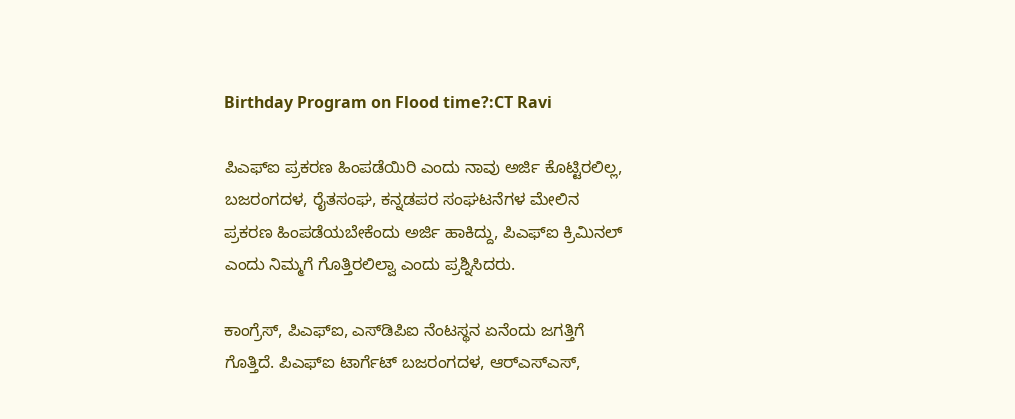Birthday Program on Flood time?:CT Ravi

ಪಿಎಫ್ಐ ಪ್ರಕರಣ ಹಿಂಪಡೆಯಿರಿ ಎಂದು ನಾವು ಅರ್ಜಿ ಕೊಟ್ಟಿರಲಿಲ್ಲ, ಬಜರಂಗದಳ, ರೈತಸಂಘ, ಕನ್ನಡಪರ ಸಂಘಟನೆಗಳ ಮೇಲಿನ ಪ್ರಕರಣ ಹಿಂಪಡೆಯಬೇಕೆಂದು ಅರ್ಜಿ ಹಾಕಿದ್ದು, ಪಿಎಫ್ಐ ಕ್ರಿಮಿನಲ್ ಎಂದು ನಿಮ್ಮಗೆ ಗೊತ್ತಿರಲಿಲ್ವಾ ಎಂದು ಪ್ರಶ್ನಿಸಿದರು.

ಕಾಂಗ್ರೆಸ್, ಪಿಎಫ್ಐ, ಎಸ್‌ಡಿಪಿಐ ನೆಂಟಸ್ಥನ ಏನೆಂದು ಜಗತ್ತಿಗೆ ಗೊತ್ತಿದೆ. ಪಿಎಫ್ಐ ಟಾರ್ಗೆಟ್ ಬಜರಂಗದಳ, ಆರ್‌ಎಸ್ಎಸ್,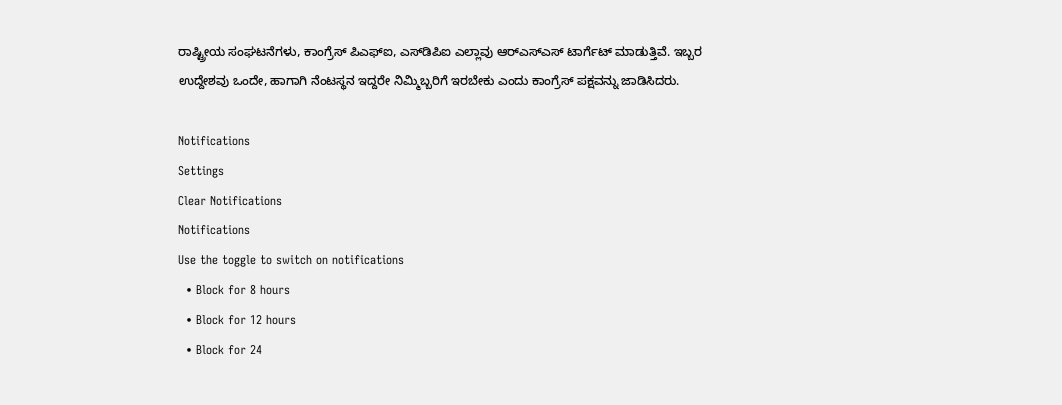ರಾಷ್ಟ್ರೀಯ ಸಂಘಟನೆಗಳು, ಕಾಂಗ್ರೆಸ್ ಪಿಎಫ್ಐ, ಎಸ್‌ಡಿಪಿಐ ಎಲ್ಲಾವು ಆರ್‌ಎಸ್ಎಸ್ ಟಾರ್ಗೆಟ್ ಮಾಡುತ್ತಿವೆ. ಇಬ್ಬರ ಉದ್ದೇಶವು ಒಂದೇ, ಹಾಗಾಗಿ ನೆಂಟಸ್ಥನ ಇದ್ದರೇ ನಿಮ್ಮಿಬ್ಬರಿಗೆ ಇರಬೇಕು ಎಂದು ಕಾಂಗ್ರೆಸ್‌ ಪಕ್ಷವನ್ನು ಜಾಡಿಸಿದರು.

Notifications
Settings
Clear Notifications
Notifications
Use the toggle to switch on notifications
  • Block for 8 hours
  • Block for 12 hours
  • Block for 24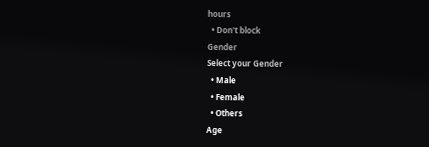hours
  • Don't block
Gender
Select your Gender
  • Male
  • Female
  • Others
Age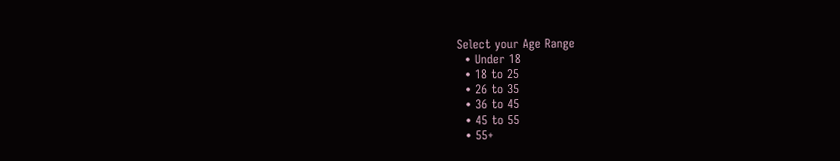Select your Age Range
  • Under 18
  • 18 to 25
  • 26 to 35
  • 36 to 45
  • 45 to 55
  • 55+